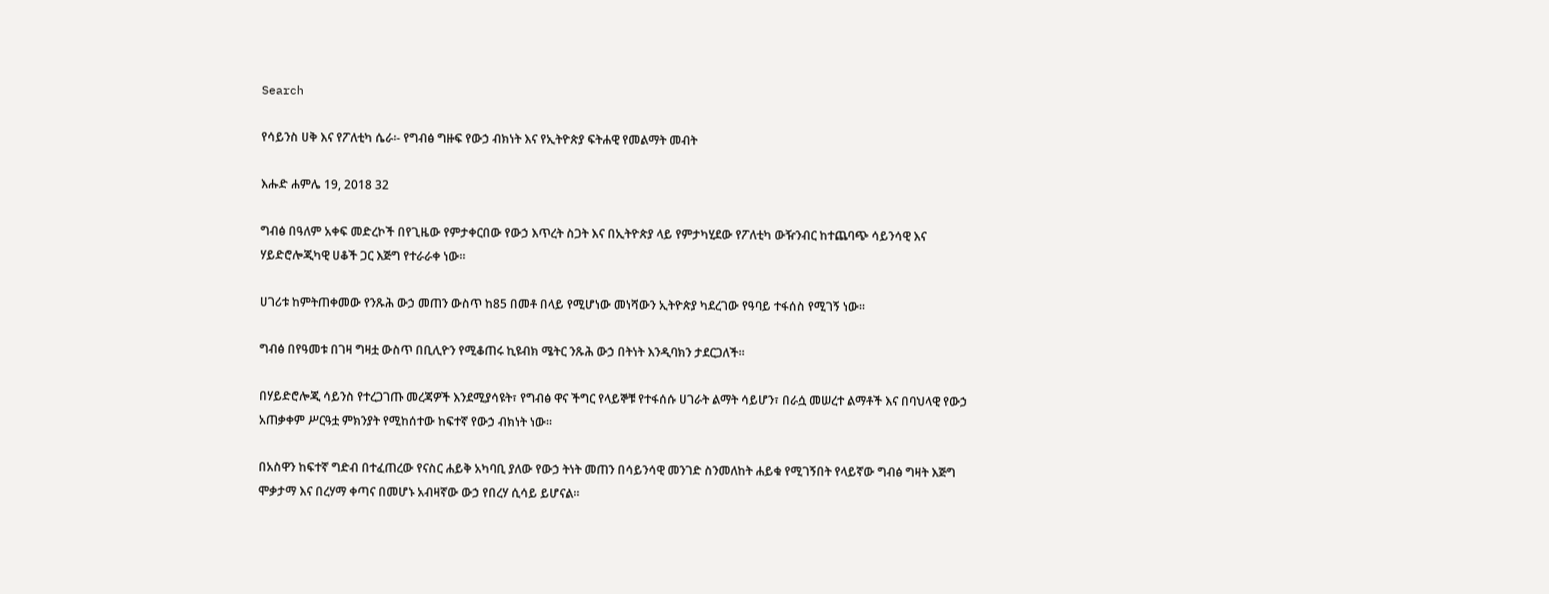Search

የሳይንስ ሀቅ እና የፖለቲካ ሴራ፡- የግብፅ ግዙፍ የውኃ ብክነት እና የኢትዮጵያ ፍትሐዊ የመልማት መብት

እሑድ ሐምሌ 19, 2018 32

ግብፅ በዓለም አቀፍ መድረኮች በየጊዜው የምታቀርበው የውኃ እጥረት ስጋት እና በኢትዮጵያ ላይ የምታካሂደው የፖለቲካ ውዥንብር ከተጨባጭ ሳይንሳዊ እና ሃይድሮሎጂካዊ ሀቆች ጋር እጅግ የተራራቀ ነው።

ሀገሪቱ ከምትጠቀመው የንጹሕ ውኃ መጠን ውስጥ ከ85 በመቶ በላይ የሚሆነው መነሻውን ኢትዮጵያ ካደረገው የዓባይ ተፋሰስ የሚገኝ ነው፡፡

ግብፅ በየዓመቱ በገዛ ግዛቷ ውስጥ በቢሊዮን የሚቆጠሩ ኪዩብክ ሜትር ንጹሕ ውኃ በትነት እንዲባክን ታደርጋለች።

በሃይድሮሎጂ ሳይንስ የተረጋገጡ መረጃዎች እንደሚያሳዩት፣ የግብፅ ዋና ችግር የላይኞቹ የተፋሰሱ ሀገራት ልማት ሳይሆን፣ በራሷ መሠረተ ልማቶች እና በባህላዊ የውኃ አጠቃቀም ሥርዓቷ ምክንያት የሚከሰተው ከፍተኛ የውኃ ብክነት ነው።

በአስዋን ከፍተኛ ግድብ በተፈጠረው የናስር ሐይቅ አካባቢ ያለው የውኃ ትነት መጠን በሳይንሳዊ መንገድ ስንመለከት ሐይቁ የሚገኝበት የላይኛው ግብፅ ግዛት እጅግ ሞቃታማ እና በረሃማ ቀጣና በመሆኑ አብዛኛው ውኃ የበረሃ ሲሳይ ይሆናል።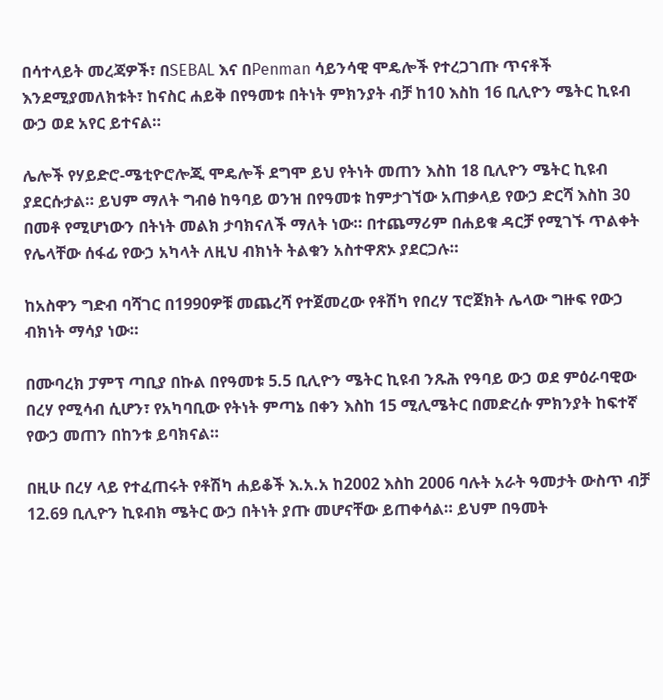በሳተላይት መረጃዎች፣ በSEBAL እና በPenman ሳይንሳዊ ሞዴሎች የተረጋገጡ ጥናቶች እንደሚያመለክቱት፣ ከናስር ሐይቅ በየዓመቱ በትነት ምክንያት ብቻ ከ10 እስከ 16 ቢሊዮን ሜትር ኪዩብ ውኃ ወደ አየር ይተናል።

ሌሎች የሃይድሮ-ሜቲዮሮሎጂ ሞዴሎች ደግሞ ይህ የትነት መጠን እስከ 18 ቢሊዮን ሜትር ኪዩብ ያደርሱታል። ይህም ማለት ግብፅ ከዓባይ ወንዝ በየዓመቱ ከምታገኘው አጠቃላይ የውኃ ድርሻ እስከ 30 በመቶ የሚሆነውን በትነት መልክ ታባክናለች ማለት ነው። በተጨማሪም በሐይቁ ዳርቻ የሚገኙ ጥልቀት የሌላቸው ሰፋፊ የውኃ አካላት ለዚህ ብክነት ትልቁን አስተዋጽኦ ያደርጋሉ።

ከአስዋን ግድብ ባሻገር በ1990ዎቹ መጨረሻ የተጀመረው የቶሽካ የበረሃ ፕሮጀክት ሌላው ግዙፍ የውኃ ብክነት ማሳያ ነው።

በሙባረክ ፓምፕ ጣቢያ በኩል በየዓመቱ 5.5 ቢሊዮን ሜትር ኪዩብ ንጹሕ የዓባይ ውኃ ወደ ምዕራባዊው በረሃ የሚሳብ ሲሆን፣ የአካባቢው የትነት ምጣኔ በቀን እስከ 15 ሚሊሜትር በመድረሱ ምክንያት ከፍተኛ የውኃ መጠን በከንቱ ይባክናል።

በዚሁ በረሃ ላይ የተፈጠሩት የቶሽካ ሐይቆች እ.አ.አ ከ2002 እስከ 2006 ባሉት አራት ዓመታት ውስጥ ብቻ 12.69 ቢሊዮን ኪዩብክ ሜትር ውኃ በትነት ያጡ መሆናቸው ይጠቀሳል። ይህም በዓመት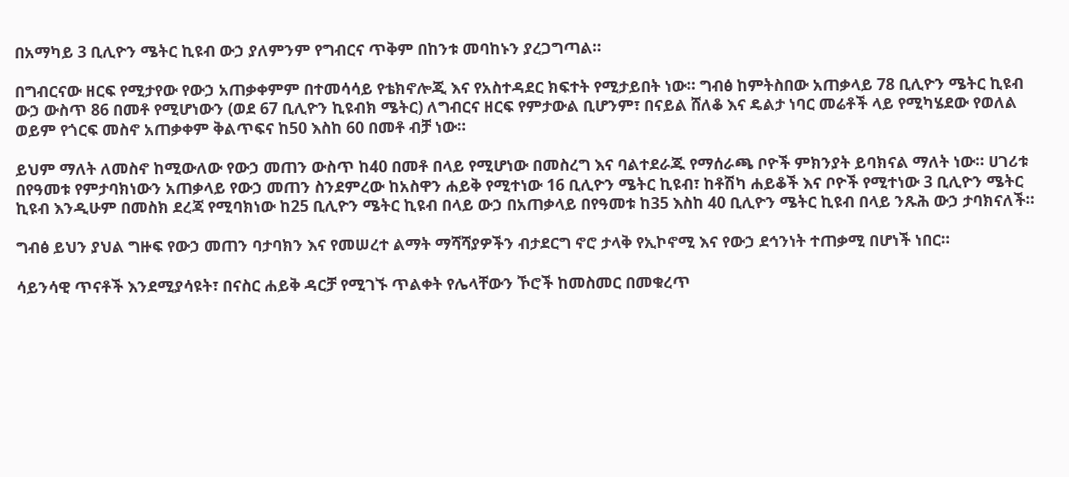በአማካይ 3 ቢሊዮን ሜትር ኪዩብ ውኃ ያለምንም የግብርና ጥቅም በከንቱ መባከኑን ያረጋግጣል።

በግብርናው ዘርፍ የሚታየው የውኃ አጠቃቀምም በተመሳሳይ የቴክኖሎጂ እና የአስተዳደር ክፍተት የሚታይበት ነው። ግብፅ ከምትስበው አጠቃላይ 78 ቢሊዮን ሜትር ኪዩብ ውኃ ውስጥ 86 በመቶ የሚሆነውን (ወደ 67 ቢሊዮን ኪዩብክ ሜትር) ለግብርና ዘርፍ የምታውል ቢሆንም፣ በናይል ሸለቆ እና ዴልታ ነባር መሬቶች ላይ የሚካሄደው የወለል ወይም የጎርፍ መስኖ አጠቃቀም ቅልጥፍና ከ50 እስከ 60 በመቶ ብቻ ነው።

ይህም ማለት ለመስኖ ከሚውለው የውኃ መጠን ውስጥ ከ40 በመቶ በላይ የሚሆነው በመስረግ እና ባልተደራጁ የማሰራጫ ቦዮች ምክንያት ይባክናል ማለት ነው። ሀገሪቱ በየዓመቱ የምታባክነውን አጠቃላይ የውኃ መጠን ስንደምረው ከአስዋን ሐይቅ የሚተነው 16 ቢሊዮን ሜትር ኪዩብ፣ ከቶሽካ ሐይቆች እና ቦዮች የሚተነው 3 ቢሊዮን ሜትር ኪዩብ እንዲሁም በመስክ ደረጃ የሚባክነው ከ25 ቢሊዮን ሜትር ኪዩብ በላይ ውኃ በአጠቃላይ በየዓመቱ ከ35 እስከ 40 ቢሊዮን ሜትር ኪዩብ በላይ ንጹሕ ውኃ ታባክናለች።

ግብፅ ይህን ያህል ግዙፍ የውኃ መጠን ባታባክን እና የመሠረተ ልማት ማሻሻያዎችን ብታደርግ ኖሮ ታላቅ የኢኮኖሚ እና የውኃ ደኅንነት ተጠቃሚ በሆነች ነበር።

ሳይንሳዊ ጥናቶች እንደሚያሳዩት፣ በናስር ሐይቅ ዳርቻ የሚገኙ ጥልቀት የሌላቸውን ኾሮች ከመስመር በመቁረጥ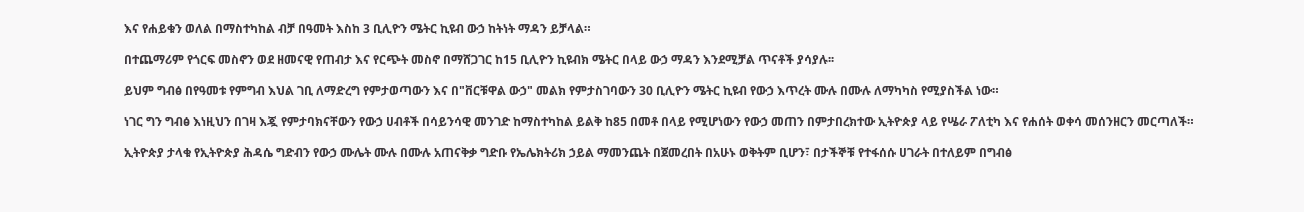እና የሐይቁን ወለል በማስተካከል ብቻ በዓመት እስከ 3 ቢሊዮን ሜትር ኪዩብ ውኃ ከትነት ማዳን ይቻላል።

በተጨማሪም የጎርፍ መስኖን ወደ ዘመናዊ የጠብታ እና የርጭት መስኖ በማሸጋገር ከ15 ቢሊዮን ኪዩብክ ሜትር በላይ ውኃ ማዳን እንደሚቻል ጥናቶች ያሳያሉ፡፡

ይህም ግብፅ በየዓመቱ የምግብ እህል ገቢ ለማድረግ የምታወጣውን እና በ"ቨርቹዋል ውኃ" መልክ የምታስገባውን 30 ቢሊዮን ሜትር ኪዩብ የውኃ እጥረት ሙሉ በሙሉ ለማካካስ የሚያስችል ነው።

ነገር ግን ግብፅ እነዚህን በገዛ እጇ የምታባክናቸውን የውኃ ሀብቶች በሳይንሳዊ መንገድ ከማስተካከል ይልቅ ከ85 በመቶ በላይ የሚሆነውን የውኃ መጠን በምታበረክተው ኢትዮጵያ ላይ የሤራ ፖለቲካ እና የሐሰት ወቀሳ መሰንዘርን መርጣለች።

ኢትዮጵያ ታላቁ የኢትዮጵያ ሕዳሴ ግድብን የውኃ ሙሌት ሙሉ በሙሉ አጠናቅቃ ግድቡ የኤሌክትሪክ ኃይል ማመንጨት በጀመረበት በአሁኑ ወቅትም ቢሆን፣ በታችኞቹ የተፋሰሱ ሀገራት በተለይም በግብፅ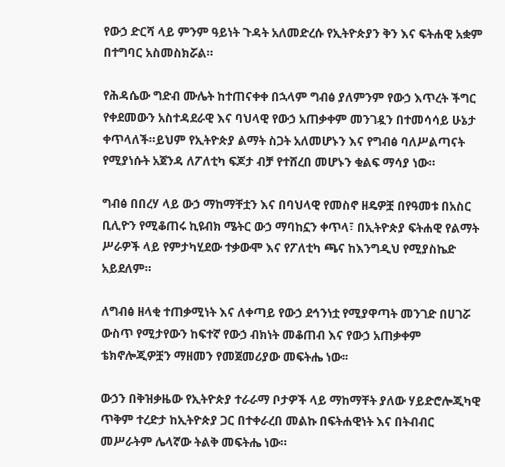የውኃ ድርሻ ላይ ምንም ዓይነት ጉዳት አለመድረሱ የኢትዮጵያን ቅን እና ፍትሐዊ አቋም በተግባር አስመስክሯል።

የሕዳሴው ግድብ ሙሌት ከተጠናቀቀ በኋላም ግብፅ ያለምንም የውኃ እጥረት ችግር የቀደመውን አስተዳደራዊ እና ባህላዊ የውኃ አጠቃቀም መንገዷን በተመሳሳይ ሁኔታ ቀጥላለች።ይህም የኢትዮጵያ ልማት ስጋት አለመሆኑን እና የግብፅ ባለሥልጣናት የሚያነሱት አጀንዳ ለፖለቲካ ፍጆታ ብቻ የተሸረበ መሆኑን ቁልፍ ማሳያ ነው።

ግብፅ በበረሃ ላይ ውኃ ማከማቸቷን እና በባህላዊ የመስኖ ዘዴዎቿ በየዓመቱ በአስር ቢሊዮን የሚቆጠሩ ኪዩብክ ሜትር ውኃ ማባከኗን ቀጥላ፣ በኢትዮጵያ ፍትሐዊ የልማት ሥራዎች ላይ የምታካሂደው ተቃውሞ እና የፖለቲካ ጫና ከእንግዲህ የሚያስኬድ አይደለም።

ለግብፅ ዘላቂ ተጠቃሚነት እና ለቀጣይ የውኃ ደኅንነቷ የሚያዋጣት መንገድ በሀገሯ ውስጥ የሚታየውን ከፍተኛ የውኃ ብክነት መቆጠብ እና የውኃ አጠቃቀም ቴክኖሎጂዎቿን ማዘመን የመጀመሪያው መፍትሔ ነው፡፡

ውኃን በቅዝቃዜው የኢትዮጵያ ተራራማ ቦታዎች ላይ ማከማቸት ያለው ሃይድሮሎጂካዊ ጥቅም ተረድታ ከኢትዮጵያ ጋር በተቀራረበ መልኩ በፍትሐዊነት እና በትብብር መሥራትም ሌላኛው ትልቅ መፍትሔ ነው።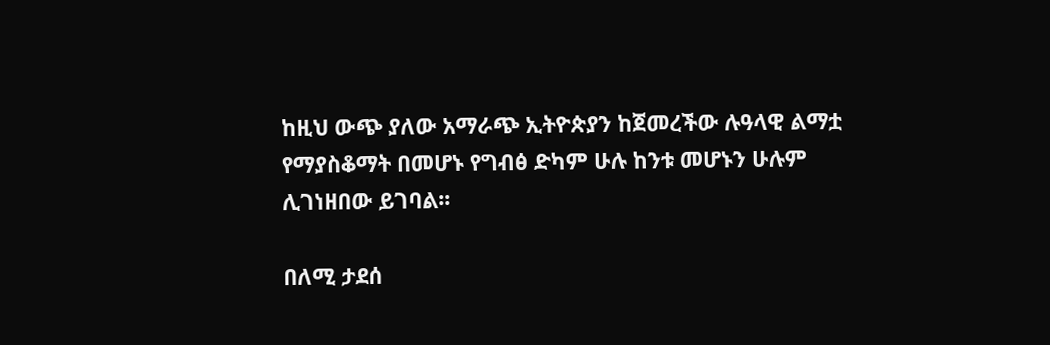ከዚህ ውጭ ያለው አማራጭ ኢትዮጵያን ከጀመረችው ሉዓላዊ ልማቷ የማያስቆማት በመሆኑ የግብፅ ድካም ሁሉ ከንቱ መሆኑን ሁሉም ሊገነዘበው ይገባል፡፡

በለሚ ታደሰ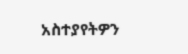አስተያየትዎን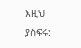እዚህ ያስፍሩ: